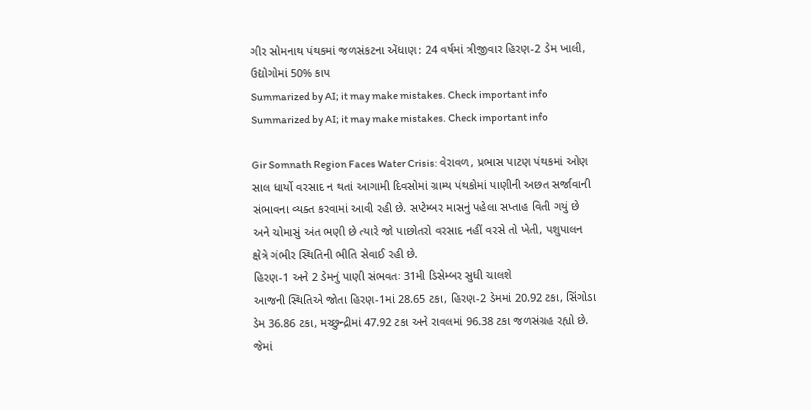ગીર સોમનાથ પંથકમાં જળસંકટના એંધાણ: 24 વર્ષમાં ત્રીજીવાર હિરણ-2 ડેમ ખાલી, ઉદ્યોગોમાં 50% કાપ
Summarized by AI; it may make mistakes. Check important info
Summarized by AI; it may make mistakes. Check important info

Gir Somnath Region Faces Water Crisis: વેરાવળ, પ્રભાસ પાટણ પંથકમાં ઓણ સાલ ધાર્યો વરસાદ ન થતાં આગામી દિવસોમાં ગ્રામ્ય પંથકોમાં પાણીની અછત સર્જાવાની સંભાવના વ્યક્ત કરવામાં આવી રહી છે. સપ્ટેમ્બર માસનું પહેલા સપ્તાહ વિતી ગયું છે અને ચોમાસું અંત ભણી છે ત્યારે જો પાછોતરો વરસાદ નહીં વરસે તો ખેતી, પશુપાલન ક્ષેત્રે ગંભીર સ્થિતિની ભીતિ સેવાઈ રહી છે.
હિરણ-1 અને 2 ડેમનું પાણી સંભવતઃ 31મી ડિસેમ્બર સુધી ચાલશે
આજની સ્થિતિએ જોતા હિરણ-1માં 28.65 ટકા, હિરણ-2 ડેમમાં 20.92 ટકા, સિંગોડા ડેમ 36.86 ટકા, મચ્છુન્દ્રીમાં 47.92 ટકા અને રાવલમાં 96.38 ટકા જળસંગ્રહ રહ્યો છે. જેમાં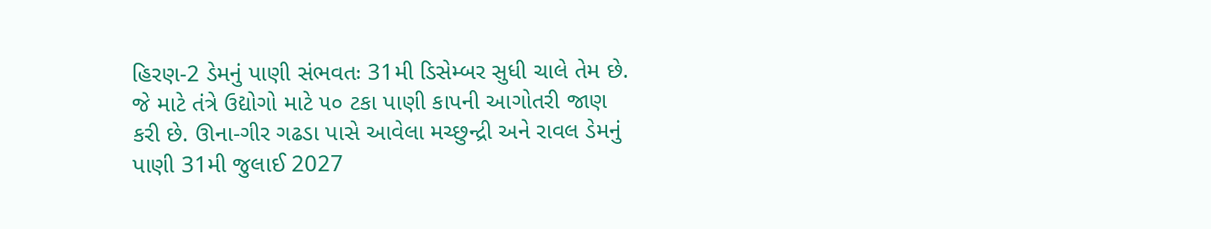હિરણ-2 ડેમનું પાણી સંભવતઃ 31મી ડિસેમ્બર સુધી ચાલે તેમ છે. જે માટે તંત્રે ઉદ્યોગો માટે ૫૦ ટકા પાણી કાપની આગોતરી જાણ કરી છે. ઊના-ગીર ગઢડા પાસે આવેલા મચ્છુન્દ્રી અને રાવલ ડેમનું પાણી 31મી જુલાઈ 2027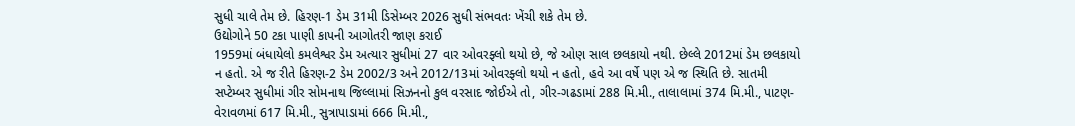સુધી ચાલે તેમ છે. હિરણ-1 ડેમ 31મી ડિસેમ્બર 2026 સુધી સંભવતઃ ખેંચી શકે તેમ છે.
ઉદ્યોગોને 50 ટકા પાણી કાપની આગોતરી જાણ કરાઈ
1959માં બંધાયેલો કમલેશ્વર ડેમ અત્યાર સુધીમાં 27 વાર ઓવરફ્લો થયો છે, જે ઓણ સાલ છલકાયો નથી. છેલ્લે 2012માં ડેમ છલકાયો ન હતો. એ જ રીતે હિરણ-2 ડેમ 2002/3 અને 2012/13માં ઓવરફ્લો થયો ન હતો, હવે આ વર્ષે પણ એ જ સ્થિતિ છે. સાતમી સપ્ટેમ્બર સુધીમાં ગીર સોમનાથ જિલ્લામાં સિઝનનો કુલ વરસાદ જોઈએ તો, ગીર-ગઢડામાં 288 મિ.મી., તાલાલામાં 374 મિ.મી., પાટણ-વેરાવળમાં 617 મિ.મી., સુત્રાપાડામાં 666 મિ.મી.,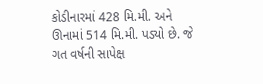કોડીનારમાં 428 મિ.મી. અને ઊનામાં 514 મિ.મી. પડ્યો છે. જે ગત વર્ષની સાપેક્ષ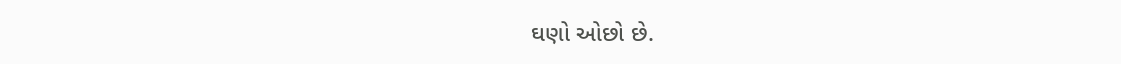ઘણો ઓછો છે.